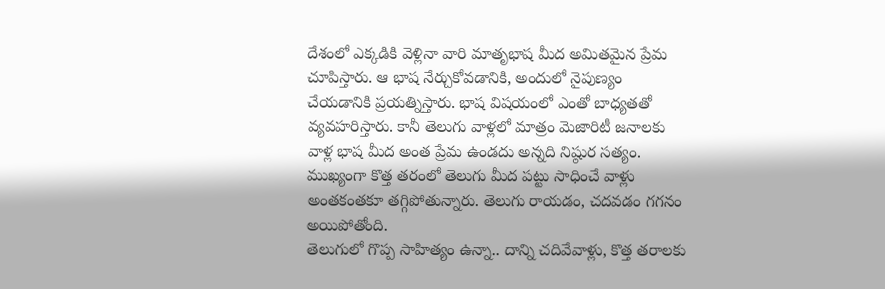దేశంలో ఎక్కడికి వెళ్లినా వారి మాతృభాష మీద అమితమైన ప్రేమ చూపిస్తారు. ఆ భాష నేర్చుకోవడానికి, అందులో నైపుణ్యం చేయడానికి ప్రయత్నిస్తారు. భాష విషయంలో ఎంతో బాధ్యతతో వ్యవహరిస్తారు. కానీ తెలుగు వాళ్లలో మాత్రం మెజారిటీ జనాలకు వాళ్ల భాష మీద అంత ప్రేమ ఉండదు అన్నది నిష్ఠుర సత్యం. ముఖ్యంగా కొత్త తరంలో తెలుగు మీద పట్టు సాధించే వాళ్లు అంతకంతకూ తగ్గిపోతున్నారు. తెలుగు రాయడం, చదవడం గగనం అయిపోతోంది.
తెలుగులో గొప్ప సాహిత్యం ఉన్నా.. దాన్ని చదివేవాళ్లు, కొత్త తరాలకు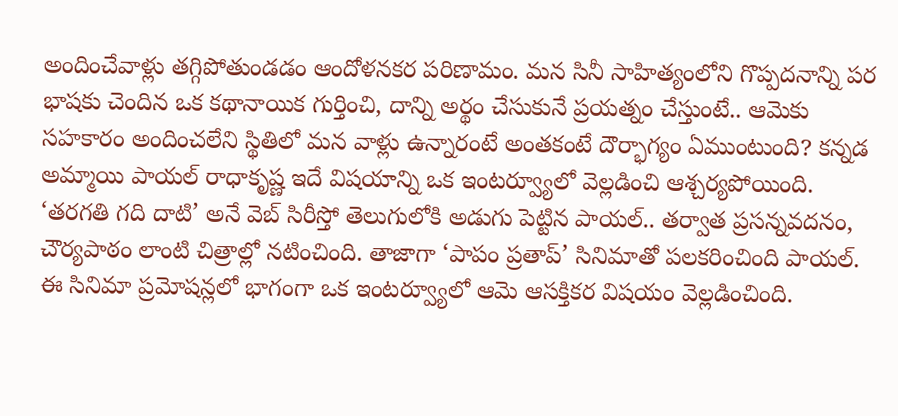అందించేవాళ్లు తగ్గిపోతుండడం ఆందోళనకర పరిణామం. మన సినీ సాహిత్యంలోని గొప్పదనాన్ని పర భాషకు చెందిన ఒక కథానాయిక గుర్తించి, దాన్ని అర్థం చేసుకునే ప్రయత్నం చేస్తుంటే.. ఆమెకు సహకారం అందించలేని స్థితిలో మన వాళ్లు ఉన్నారంటే అంతకంటే దౌర్భాగ్యం ఏముంటుంది? కన్నడ అమ్మాయి పాయల్ రాధాకృష్ణ ఇదే విషయాన్ని ఒక ఇంటర్వ్యూలో వెల్లడించి ఆశ్చర్యపోయింది.
‘తరగతి గది దాటి’ అనే వెబ్ సిరీస్తో తెలుగులోకి అడుగు పెట్టిన పాయల్.. తర్వాత ప్రసన్నవదనం, చౌర్యపాఠం లాంటి చిత్రాల్లో నటించింది. తాజాగా ‘పాపం ప్రతాప్’ సినిమాతో పలకరించింది పాయల్. ఈ సినిమా ప్రమోషన్లలో భాగంగా ఒక ఇంటర్వ్యూలో ఆమె ఆసక్తికర విషయం వెల్లడించింది.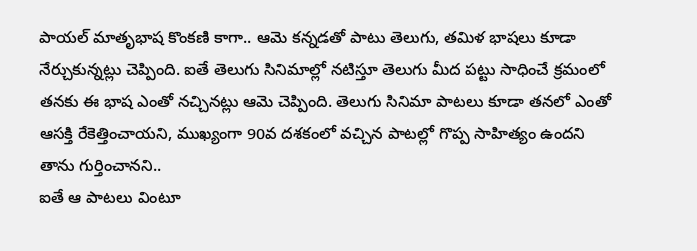పాయల్ మాతృభాష కొంకణి కాగా.. ఆమె కన్నడతో పాటు తెలుగు, తమిళ భాషలు కూడా నేర్చుకున్నట్లు చెప్పింది. ఐతే తెలుగు సినిమాల్లో నటిస్తూ తెలుగు మీద పట్టు సాధించే క్రమంలో తనకు ఈ భాష ఎంతో నచ్చినట్లు ఆమె చెప్పింది. తెలుగు సినిమా పాటలు కూడా తనలో ఎంతో ఆసక్తి రేకెత్తించాయని, ముఖ్యంగా 90వ దశకంలో వచ్చిన పాటల్లో గొప్ప సాహిత్యం ఉందని తాను గుర్తించానని..
ఐతే ఆ పాటలు వింటూ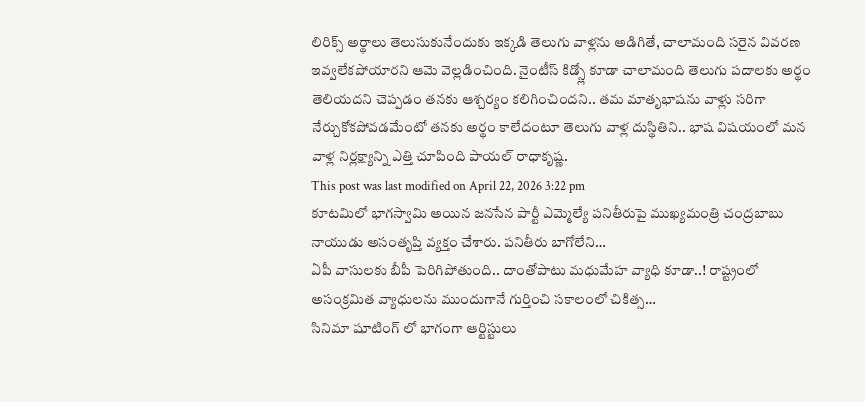లిరిక్స్ అర్థాలు తెలుసుకునేందుకు ఇక్కడి తెలుగు వాళ్లను అడిగితే, చాలామంది సరైన వివరణ ఇవ్వలేకపోయారని ఆమె వెల్లడించింది. నైంటీస్ కిడ్స్లో కూడా చాలామంది తెలుగు పదాలకు అర్థం తెలియదని చెప్పడం తనకు ఆశ్చర్యం కలిగించిందని.. తమ మాతృభాషను వాళ్లు సరిగా నేర్చుకోకపోవడమేంటో తనకు అర్థం కాలేదంటూ తెలుగు వాళ్ల దుస్థితిని.. భాష విషయంలో మన వాళ్ల నిర్లక్ష్యాన్ని ఎత్తి చూపింది పాయల్ రాధాకృష్ణ.
This post was last modified on April 22, 2026 3:22 pm
కూటమిలో భాగస్వామి అయిన జనసేన పార్టీ ఎమ్మెల్యే పనితీరుపై ముఖ్యమంత్రి చంద్రబాబు నాయుడు అసంతృప్తి వ్యక్తం చేశారు. పనితీరు బాగోలేని…
ఏపీ వాసులకు బీపీ పెరిగిపోతుంది.. దాంతోపాటు మధుమేహ వ్యాధి కూడా..! రాష్ట్రంలో అసంక్రమిత వ్యాధులను ముందుగానే గుర్తించి సకాలంలో చికిత్స…
సినిమా షూటింగ్ లో భాగంగా ఆర్టిస్టులు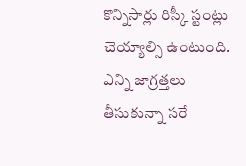కొన్నిసార్లు రిస్కీ స్టంట్లు చెయ్యాల్సి ఉంటుంది. ఎన్ని జాగ్రత్తలు తీసుకున్నా సరే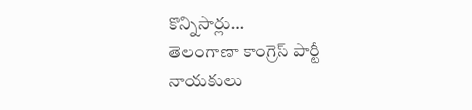కొన్నిసార్లు…
తెలంగాణా కాంగ్రెస్ పార్టీ నాయకులు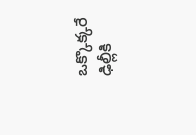ఒక్కొక్కరే ఢిల్లీకి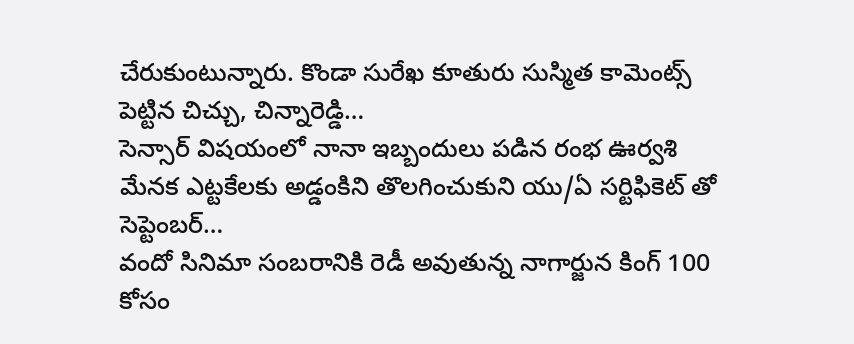చేరుకుంటున్నారు. కొండా సురేఖ కూతురు సుస్మిత కామెంట్స్ పెట్టిన చిచ్చు, చిన్నారెడ్డి…
సెన్సార్ విషయంలో నానా ఇబ్బందులు పడిన రంభ ఊర్వశి మేనక ఎట్టకేలకు అడ్డంకిని తొలగించుకుని యు/ఏ సర్టిఫికెట్ తో సెప్టెంబర్…
వందో సినిమా సంబరానికి రెడీ అవుతున్న నాగార్జున కింగ్ 100 కోసం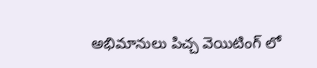అభిమానులు పిచ్చ వెయిటింగ్ లో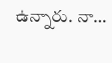ఉన్నారు. నా…